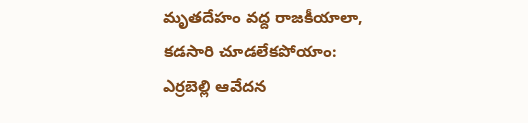మృతదేహం వద్ద రాజకీయాలా, కడసారి చూడలేకపోయాం: ఎర్రబెల్లి ఆవేదన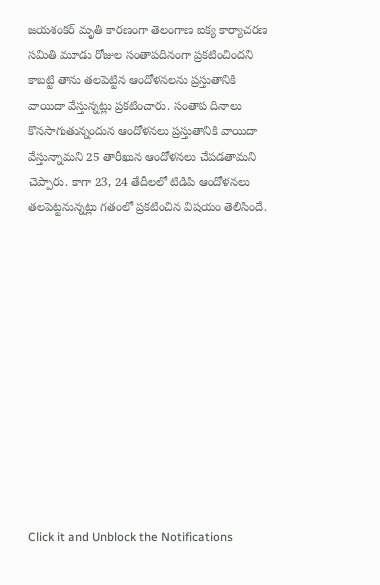జయశంకర్ మృతి కారణంగా తెలంగాణ ఐక్య కార్యాచరణ సమితి మూడు రోజుల సంతాపదినంగా ప్రకటించిందని కాబట్టి తాను తలపెట్టిన ఆందోళనలను ప్రస్తుతానికి వాయిదా వేస్తున్నట్లు ప్రకటించారు. సంతాప దినాలు కొనసాగుతున్నందున ఆందోళనలు ప్రస్తుతానికి వాయిదా వేస్తున్నామని 25 తారీఖున ఆందోళనలు చేపడతామని చెప్పారు. కాగా 23, 24 తేదీలలో టిడిపి ఆందోళనలు తలపెట్టనున్నట్లు గతంలో ప్రకటించిన విషయం తెలిసిందే.












Click it and Unblock the Notifications